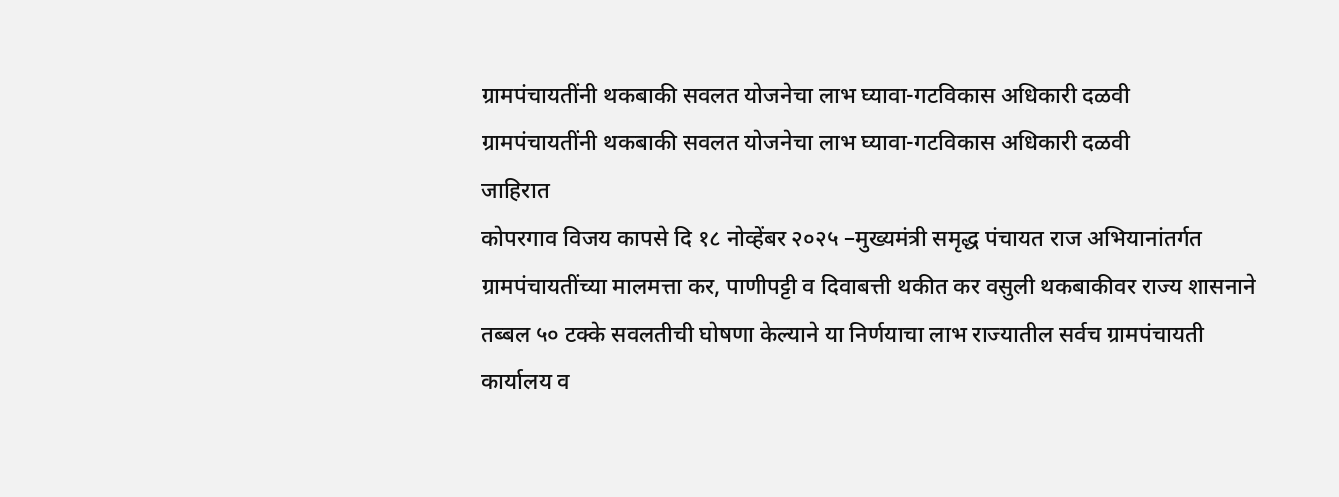ग्रामपंचायतींनी थकबाकी सवलत योजनेचा लाभ घ्यावा-गटविकास अधिकारी दळवी
ग्रामपंचायतींनी थकबाकी सवलत योजनेचा लाभ घ्यावा-गटविकास अधिकारी दळवी
जाहिरात
कोपरगाव विजय कापसे दि १८ नोव्हेंबर २०२५ –मुख्यमंत्री समृद्ध पंचायत राज अभियानांतर्गत ग्रामपंचायतींच्या मालमत्ता कर, पाणीपट्टी व दिवाबत्ती थकीत कर वसुली थकबाकीवर राज्य शासनाने तब्बल ५० टक्के सवलतीची घोषणा केल्याने या निर्णयाचा लाभ राज्यातील सर्वच ग्रामपंचायती कार्यालय व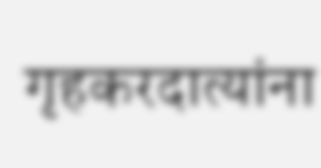गृहकरदात्यांना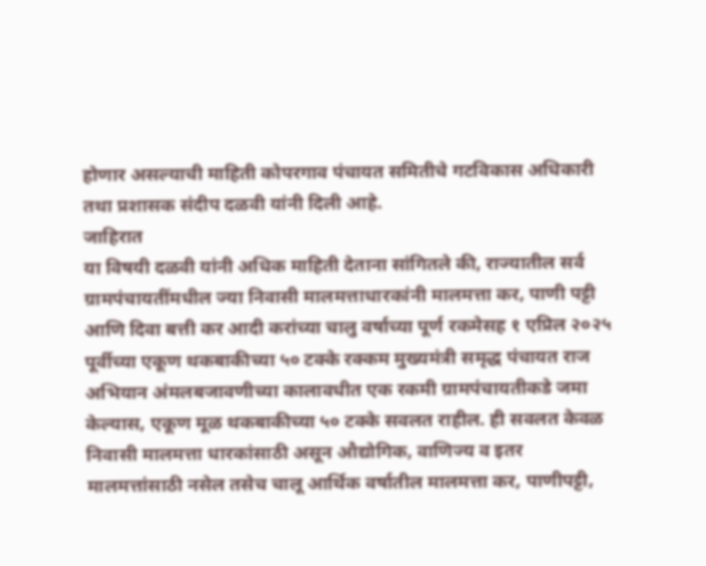होणार असल्याची माहिती कोपरगाव पंचायत समितीचे गटविकास अधिकारी तथा प्रशासक संदीप दळवी यांनी दिली आहे.
जाहिरात
या विषयी दळवी यांनी अधिक माहिती देताना सांगितले की, राज्यातील सर्व ग्रामपंचायतींमधील ज्या निवासी मालमत्ताधारकांनी मालमत्ता कर, पाणी पट्टी आणि दिवा बत्ती कर आदी करांच्या चालु वर्षाच्या पूर्ण रकमेसह १ एप्रिल २०२५ पूर्वीच्या एकूण थकबाकीच्या ५० टक्के रक्कम मुख्यमंत्री समृद्ध पंचायत राज अभियान अंमलबजावणीच्या कालावधीत एक रकमी ग्रामपंचायतीकडे जमा केल्यास, एकूण मूळ थकबाकीच्या ५० टक्के सवलत राहील. ही सवलत केवळ निवासी मालमत्ता धारकांसाठी असून औद्योगिक, वाणिज्य व इतर मालमत्तांसाठी नसेल तसेच चालू आर्थिक वर्षातील मालमत्ता कर, पाणीपट्टी,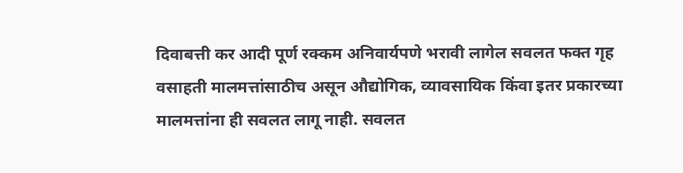दिवाबत्ती कर आदी पूर्ण रक्कम अनिवार्यपणे भरावी लागेल सवलत फक्त गृह वसाहती मालमत्तांसाठीच असून औद्योगिक, व्यावसायिक किंवा इतर प्रकारच्या मालमत्तांना ही सवलत लागू नाही. सवलत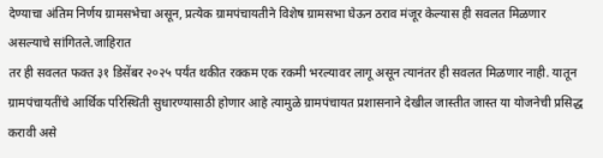देण्याचा अंतिम निर्णय ग्रामसभेचा असून, प्रत्येक ग्रामपंचायतीने विशेष ग्रामसभा घेऊन ठराव मंजूर केल्यास ही सवलत मिळणार असल्याचे सांगितले.जाहिरात
तर ही सवलत फक्त ३१ डिसेंबर २०२५ पर्यंत थकीत रक्कम एक रकमी भरल्यावर लागू असून त्यानंतर ही सवलत मिळणार नाही. यातून ग्रामपंचायतींचे आर्थिक परिस्थिती सुधारण्यासाठी होणार आहे त्यामुळे ग्रामपंचायत प्रशासनाने देखील जास्तीत जास्त या योजनेची प्रसिद्ध करावी असे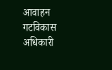आवाहन गटविकास अधिकारी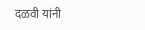दळवी यांनी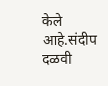केले आहे.संदीप दळवी